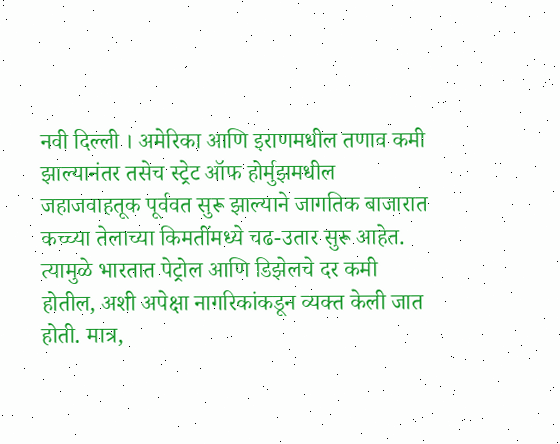नवी दिल्ली । अमेरिका आणि इराणमधील तणाव कमी झाल्यानंतर तसेच स्ट्रेट ऑफ होर्मुझमधील जहाजवाहतूक पूर्ववत सुरू झाल्याने जागतिक बाजारात कच्च्या तेलाच्या किमतींमध्ये चढ-उतार सुरू आहेत. त्यामुळे भारतात पेट्रोल आणि डिझेलचे दर कमी होतील, अशी अपेक्षा नागरिकांकडून व्यक्त केली जात होती. मात्र,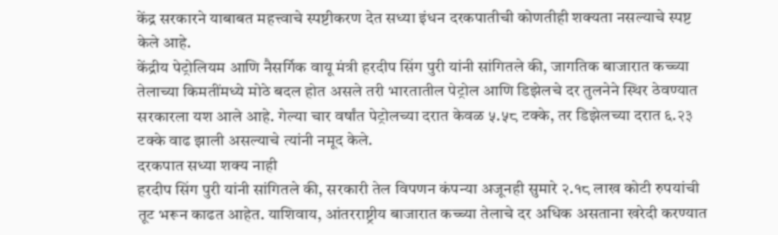केंद्र सरकारने याबाबत महत्त्वाचे स्पष्टीकरण देत सध्या इंधन दरकपातीची कोणतीही शक्यता नसल्याचे स्पष्ट केले आहे.
केंद्रीय पेट्रोलियम आणि नैसर्गिक वायू मंत्री हरदीप सिंग पुरी यांनी सांगितले की, जागतिक बाजारात कच्च्या तेलाच्या किमतींमध्ये मोठे बदल होत असले तरी भारतातील पेट्रोल आणि डिझेलचे दर तुलनेने स्थिर ठेवण्यात सरकारला यश आले आहे. गेल्या चार वर्षांत पेट्रोलच्या दरात केवळ ५.५८ टक्के, तर डिझेलच्या दरात ६.२३ टक्के वाढ झाली असल्याचे त्यांनी नमूद केले.
दरकपात सध्या शक्य नाही
हरदीप सिंग पुरी यांनी सांगितले की, सरकारी तेल विपणन कंपन्या अजूनही सुमारे २.१८ लाख कोटी रुपयांची तूट भरून काढत आहेत. याशिवाय, आंतरराष्ट्रीय बाजारात कच्च्या तेलाचे दर अधिक असताना खरेदी करण्यात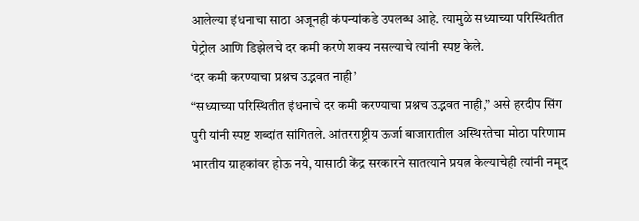आलेल्या इंधनाचा साठा अजूनही कंपन्यांकडे उपलब्ध आहे. त्यामुळे सध्याच्या परिस्थितीत पेट्रोल आणि डिझेलचे दर कमी करणे शक्य नसल्याचे त्यांनी स्पष्ट केले.
‘दर कमी करण्याचा प्रश्नच उद्भवत नाही’
“सध्याच्या परिस्थितीत इंधनाचे दर कमी करण्याचा प्रश्नच उद्भवत नाही,” असे हरदीप सिंग पुरी यांनी स्पष्ट शब्दांत सांगितले. आंतरराष्ट्रीय ऊर्जा बाजारातील अस्थिरतेचा मोठा परिणाम भारतीय ग्राहकांवर होऊ नये, यासाठी केंद्र सरकारने सातत्याने प्रयत्न केल्याचेही त्यांनी नमूद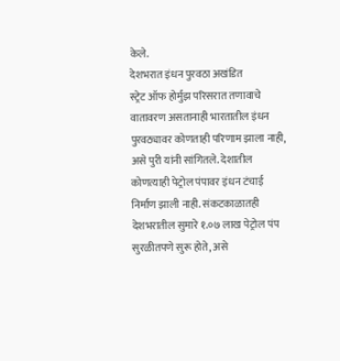केले.
देशभरात इंधन पुरवठा अखंडित
स्ट्रेट ऑफ होर्मुझ परिसरात तणावाचे वातावरण असतानाही भारतातील इंधन पुरवठ्यावर कोणताही परिणाम झाला नाही, असे पुरी यांनी सांगितले. देशातील कोणत्याही पेट्रोल पंपावर इंधन टंचाई निर्माण झाली नाही. संकटकाळातही देशभरातील सुमारे १.०७ लाख पेट्रोल पंप सुरळीतपणे सुरू होते, असे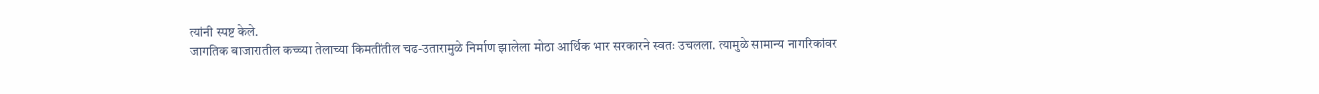त्यांनी स्पष्ट केले.
जागतिक बाजारातील कच्च्या तेलाच्या किमतींतील चढ-उतारामुळे निर्माण झालेला मोठा आर्थिक भार सरकारने स्वतः उचलला. त्यामुळे सामान्य नागरिकांवर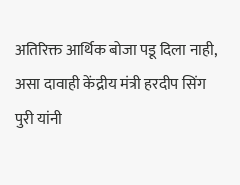अतिरिक्त आर्थिक बोजा पडू दिला नाही, असा दावाही केंद्रीय मंत्री हरदीप सिंग पुरी यांनी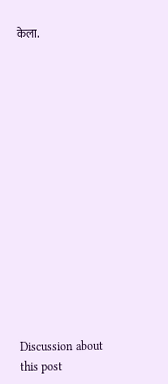केला.















Discussion about this post